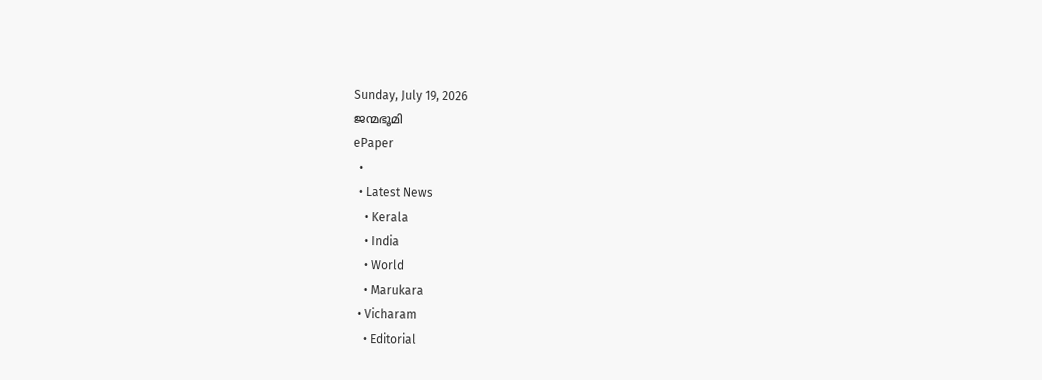Sunday, July 19, 2026
ജന്മഭൂമി
ePaper
  •
  • Latest News
    • Kerala
    • India
    • World
    • Marukara
  • Vicharam
    • Editorial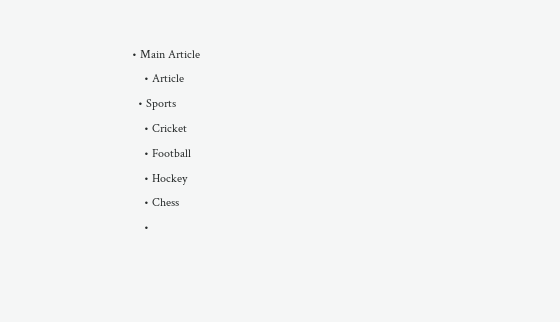• Main Article
    • Article
  • Sports
    • Cricket
    • Football
    • Hockey
    • Chess
    •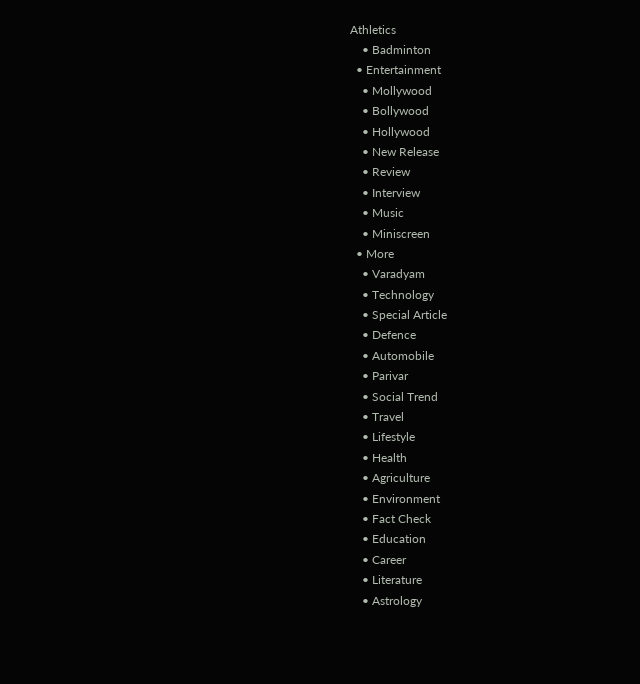Athletics
    • Badminton
  • Entertainment
    • Mollywood
    • Bollywood
    • Hollywood
    • New Release
    • Review
    • Interview
    • Music
    • Miniscreen
  • More
    • Varadyam
    • Technology
    • Special Article
    • Defence
    • Automobile
    • Parivar
    • Social Trend
    • Travel
    • Lifestyle
    • Health
    • Agriculture
    • Environment
    • Fact Check
    • Education
    • Career
    • Literature
    • Astrology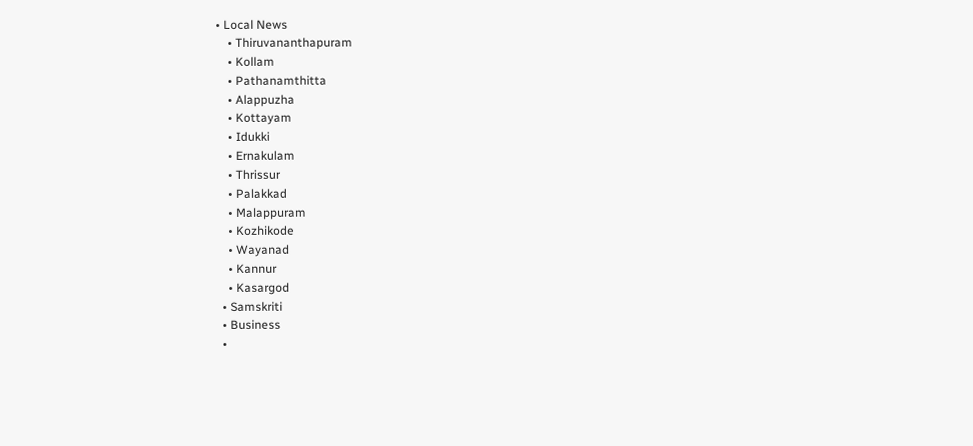• Local News
    • Thiruvananthapuram
    • Kollam
    • Pathanamthitta
    • Alappuzha
    • Kottayam
    • Idukki
    • Ernakulam
    • Thrissur
    • Palakkad
    • Malappuram
    • Kozhikode
    • Wayanad
    • Kannur
    • Kasargod
  • Samskriti
  • Business
  •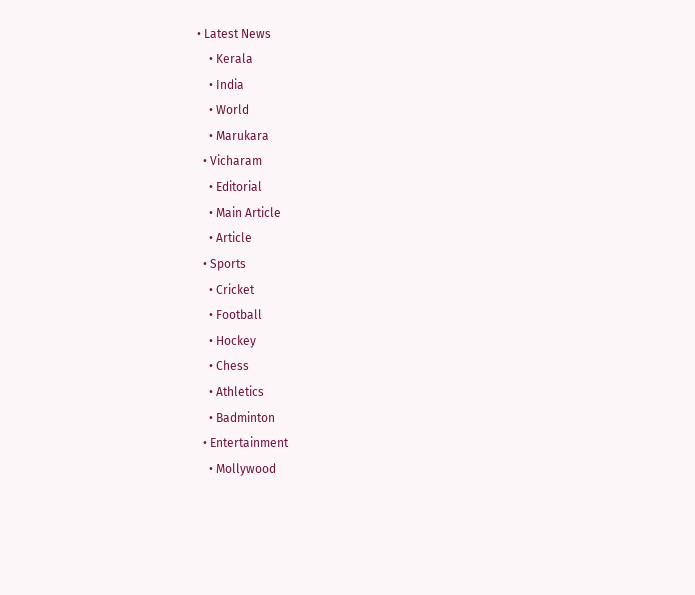• Latest News
    • Kerala
    • India
    • World
    • Marukara
  • Vicharam
    • Editorial
    • Main Article
    • Article
  • Sports
    • Cricket
    • Football
    • Hockey
    • Chess
    • Athletics
    • Badminton
  • Entertainment
    • Mollywood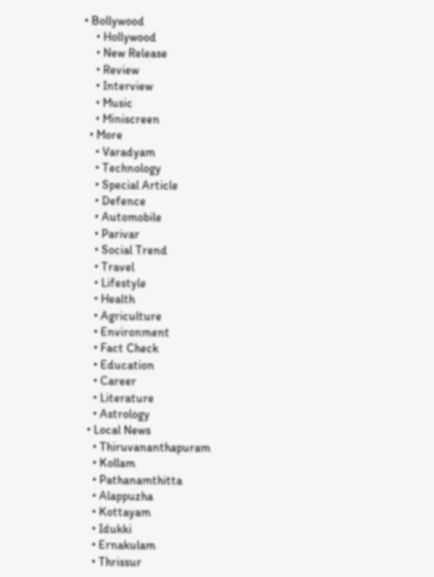• Bollywood
    • Hollywood
    • New Release
    • Review
    • Interview
    • Music
    • Miniscreen
  • More
    • Varadyam
    • Technology
    • Special Article
    • Defence
    • Automobile
    • Parivar
    • Social Trend
    • Travel
    • Lifestyle
    • Health
    • Agriculture
    • Environment
    • Fact Check
    • Education
    • Career
    • Literature
    • Astrology
  • Local News
    • Thiruvananthapuram
    • Kollam
    • Pathanamthitta
    • Alappuzha
    • Kottayam
    • Idukki
    • Ernakulam
    • Thrissur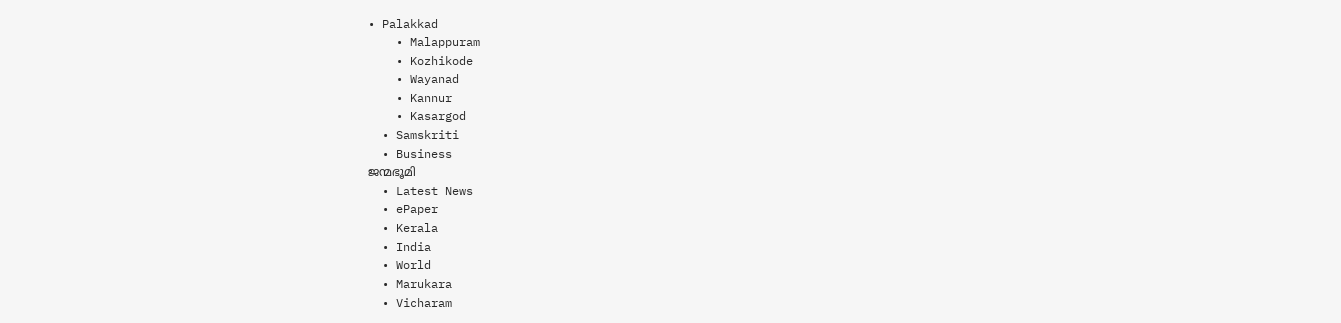• Palakkad
    • Malappuram
    • Kozhikode
    • Wayanad
    • Kannur
    • Kasargod
  • Samskriti
  • Business
ജന്മഭൂമി
  • Latest News
  • ePaper
  • Kerala
  • India
  • World
  • Marukara
  • Vicharam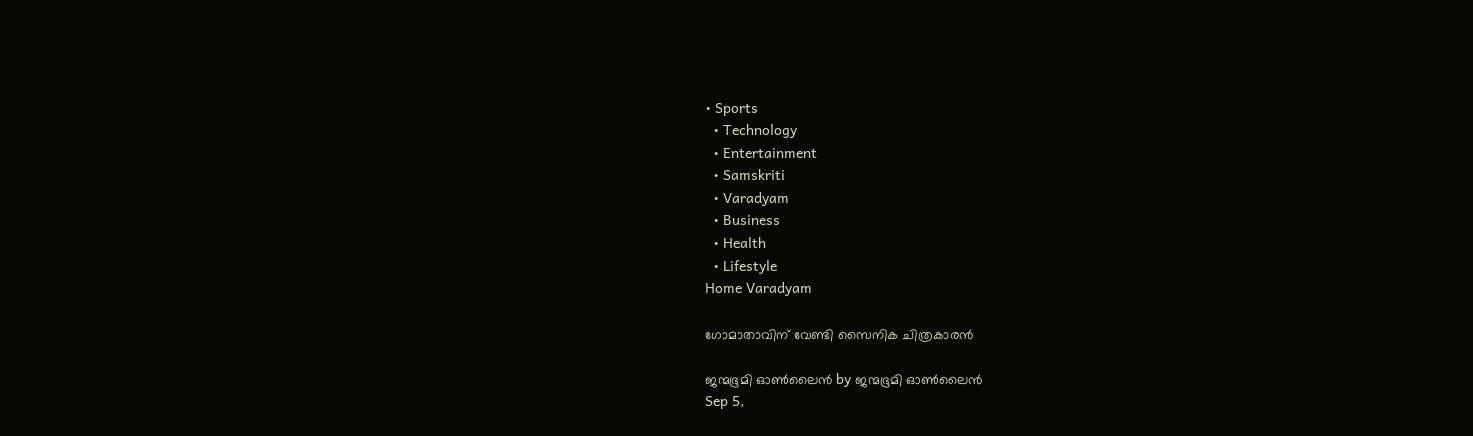• Sports
  • Technology
  • Entertainment
  • Samskriti
  • Varadyam
  • Business
  • Health
  • Lifestyle
Home Varadyam

ഗോമാതാവിന് വേണ്ടി സൈനിക ചിത്രകാരന്‍

ജന്മഭൂമി ഓണ്‍ലൈന്‍ by ജന്മഭൂമി ഓണ്‍ലൈന്‍
Sep 5,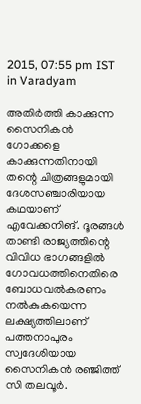2015, 07:55 pm IST
in Varadyam

അതിര്‍ത്തി കാക്കുന്ന സൈനികന്‍ ഗോക്കളെ കാക്കുന്നതിനായി തന്റെ ചിത്രങ്ങളുമായി ദേശസഞ്ചാരിയായ കഥയാണ് എവേക്കനിങ്. ദൂരങ്ങള്‍ താണ്ടി രാജ്യത്തിന്റെ വിവിധ ഭാഗങ്ങളില്‍ ഗോവധത്തിനെതിരെ ബോധവല്‍കരണം നല്‍കുകയെന്ന ലക്ഷ്യത്തിലാണ് പത്തനാപുരം സ്വദേശിയായ  സൈനികന്‍ രഞ്ജിത്ത് സി തലവൂര്‍.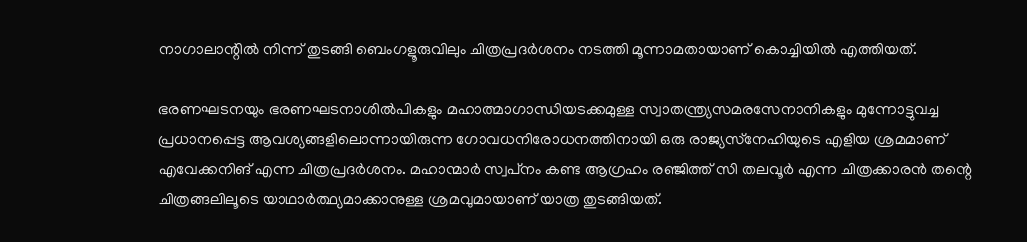നാഗാലാന്റില്‍ നിന്ന് തുടങ്ങി ബെംഗളൂരുവിലും ചിത്രപ്രദര്‍ശനം നടത്തി മൂന്നാമതായാണ് കൊച്ചിയില്‍ എത്തിയത്.

ഭരണഘടനയും ഭരണഘടനാശില്‍പികളും മഹാത്മാഗാന്ധിയടക്കമുള്ള സ്വാതന്ത്ര്യസമരസേനാനികളും മുന്നോട്ടുവച്ച പ്രധാനപ്പെട്ട ആവശ്യങ്ങളിലൊന്നായിരുന്ന ഗോവധനിരോധനത്തിനായി ഒരു രാജ്യസ്‌നേഹിയുടെ എളിയ ശ്രമമാണ് എവേക്കനിങ് എന്ന ചിത്രപ്രദര്‍ശനം. മഹാന്മാര്‍ സ്വപ്‌നം കണ്ട ആഗ്രഹം രഞ്ജിത്ത് സി തലവൂര്‍ എന്ന ചിത്രക്കാരന്‍ തന്റെ ചിത്രങ്ങലിലൂടെ യാഥാര്‍ത്ഥ്യമാക്കാനുള്ള ശ്രമവുമായാണ് യാത്ര തുടങ്ങിയത്.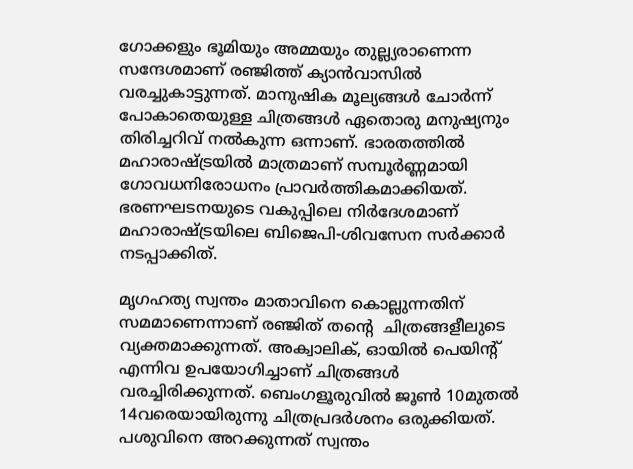ഗോക്കളും ഭൂമിയും അമ്മയും തുല്ല്യരാണെന്ന സന്ദേശമാണ് രഞ്ജിത്ത് ക്യാന്‍വാസില്‍ വരച്ചുകാട്ടുന്നത്. മാനുഷിക മൂല്യങ്ങള്‍ ചോര്‍ന്ന് പോകാതെയുള്ള ചിത്രങ്ങള്‍ ഏതൊരു മനുഷ്യനും തിരിച്ചറിവ് നല്‍കുന്ന ഒന്നാണ്. ഭാരതത്തില്‍ മഹാരാഷ്‌ട്രയില്‍ മാത്രമാണ് സമ്പൂര്‍ണ്ണമായി ഗോവധനിരോധനം പ്രാവര്‍ത്തികമാക്കിയത്. ഭരണഘടനയുടെ വകുപ്പിലെ നിര്‍ദേശമാണ് മഹാരാഷ്‌ട്രയിലെ ബിജെപി-ശിവസേന സര്‍ക്കാര്‍ നടപ്പാക്കിത്.

മൃഗഹത്യ സ്വന്തം മാതാവിനെ കൊല്ലുന്നതിന് സമമാണെന്നാണ് രഞ്ജിത് തന്റെ  ചിത്രങ്ങളീലുടെ വ്യക്തമാക്കുന്നത്. അക്വാലിക്, ഓയില്‍ പെയിന്റ് എന്നിവ ഉപയോഗിച്ചാണ് ചിത്രങ്ങള്‍ വരച്ചിരിക്കുന്നത്. ബെംഗളൂരുവില്‍ ജൂണ്‍ 10മുതല്‍ 14വരെയായിരുന്നു ചിത്രപ്രദര്‍ശനം ഒരുക്കിയത്. പശുവിനെ അറക്കുന്നത് സ്വന്തം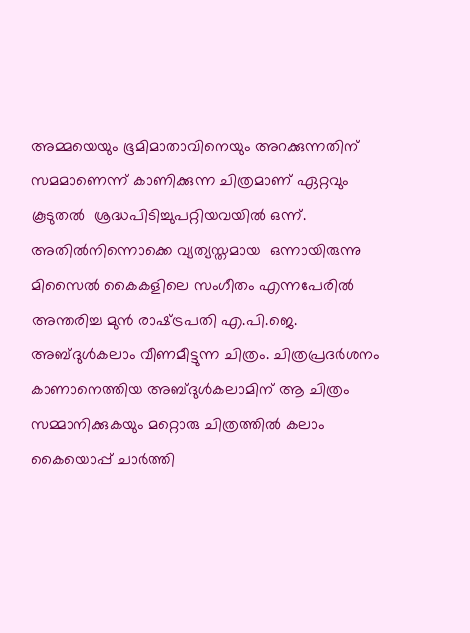അമ്മയെയും ഭൂമിമാതാവിനെയും അറക്കുന്നതിന് സമമാണെന്ന് കാണിക്കുന്ന ചിത്രമാണ് ഏറ്റവും കൂടുതല്‍  ശ്രദ്ധപിടിച്ചുപറ്റിയവയില്‍ ഒന്ന്. അതില്‍നിന്നൊക്കെ വ്യത്യസ്തമായ  ഒന്നായിരുന്നു മിസൈല്‍ കൈകളിലെ സംഗീതം എന്നപേരില്‍ അന്തരിച്ച മുന്‍ രാഷ്‌ട്രപതി എ.പി.ജെ. അബ്ദുള്‍കലാം വീണമീട്ടുന്ന ചിത്രം. ചിത്രപ്രദര്‍ശനം കാണാനെത്തിയ അബ്ദുള്‍കലാമിന് ആ ചിത്രം സമ്മാനിക്കുകയും മറ്റൊരു ചിത്രത്തില്‍ കലാം കൈയൊപ്പ് ചാര്‍ത്തി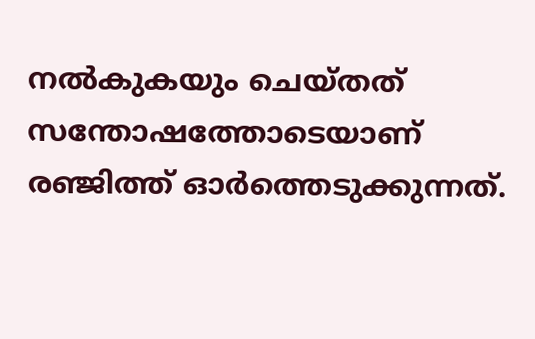നല്‍കുകയും ചെയ്തത് സന്തോഷത്തോടെയാണ് രഞ്ജിത്ത് ഓര്‍ത്തെടുക്കുന്നത്.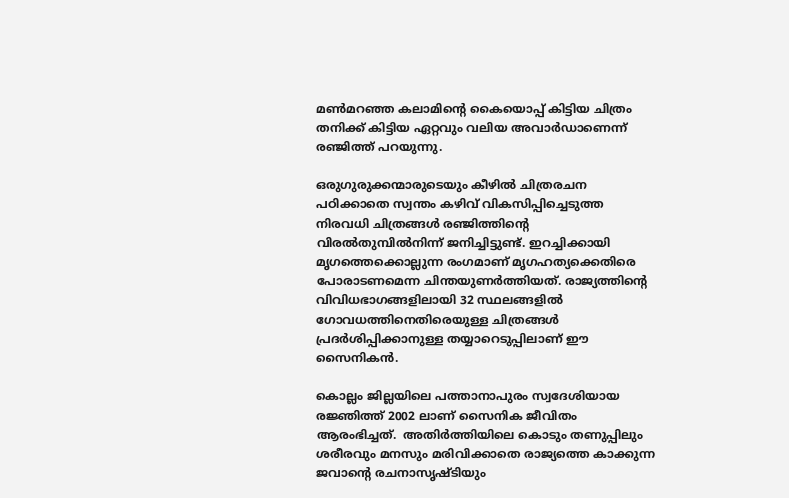മണ്‍മറഞ്ഞ കലാമിന്റെ കൈയൊപ്പ് കിട്ടിയ ചിത്രം തനിക്ക് കിട്ടിയ ഏറ്റവും വലിയ അവാര്‍ഡാണെന്ന് രഞ്ജിത്ത് പറയുന്നു.

ഒരുഗുരുക്കന്മാരുടെയും കീഴില്‍ ചിത്രരചന പഠിക്കാതെ സ്വന്തം കഴിവ് വികസിപ്പിച്ചെടുത്ത നിരവധി ചിത്രങ്ങള്‍ രഞ്ജിത്തിന്റെ വിരല്‍തുമ്പില്‍നിന്ന് ജനിച്ചിട്ടുണ്ട്. ഇറച്ചിക്കായി മൃഗത്തെക്കൊല്ലുന്ന രംഗമാണ് മൃഗഹത്യക്കെതിരെ പോരാടണമെന്ന ചിന്തയുണര്‍ത്തിയത്. രാജ്യത്തിന്റെ വിവിധഭാഗങ്ങളിലായി 32 സ്ഥലങ്ങളില്‍ ഗോവധത്തിനെതിരെയുള്ള ചിത്രങ്ങള്‍ പ്രദര്‍ശിപ്പിക്കാനുള്ള തയ്യാറെടുപ്പിലാണ് ഈ സൈനികന്‍.

കൊല്ലം ജില്ലയിലെ പത്താനാപുരം സ്വദേശിയായ രജ്ഞിത്ത് 2002 ലാണ് സൈനിക ജീവിതം ആരംഭിച്ചത്.  അതിര്‍ത്തിയിലെ കൊടും തണുപ്പിലും ശരീരവും മനസും മരിവിക്കാതെ രാജ്യത്തെ കാക്കുന്ന ജവാന്റെ രചനാസൃഷ്ടിയും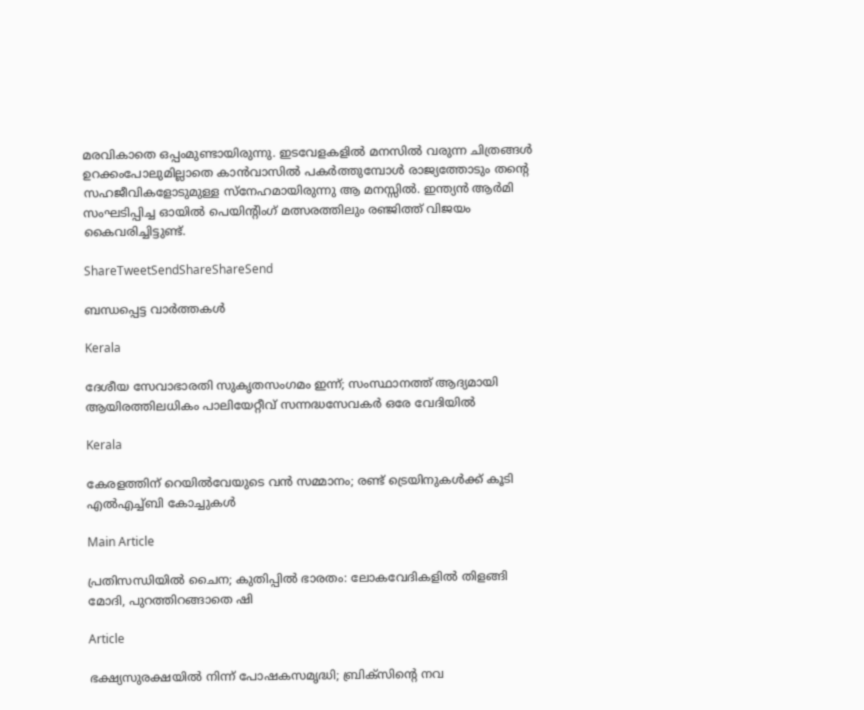മരവികാതെ ഒപ്പംമുണ്ടായിരുന്നു. ഇടവേളകളില്‍ മനസില്‍ വരുന്ന ചിത്രങ്ങള്‍ ഉറക്കംപോലുമില്ലാതെ കാന്‍വാസില്‍ പകര്‍ത്തുമ്പോള്‍ രാജ്യത്തോടും തന്റെ സഹജീവികളോടുമുള്ള സ്‌നേഹമായിരുന്നു ആ മനസ്സില്‍. ഇന്ത്യന്‍ ആര്‍മി സംഘടിപ്പിച്ച ഓയില്‍ പെയിന്റിംഗ് മത്സരത്തിലും രഞ്ജിത്ത് വിജയം കൈവരിച്ചിട്ടുണ്ട്.

ShareTweetSendShareShareSend

ബന്ധപ്പെട്ട വാര്‍ത്തകള്‍

Kerala

ദേശീയ സേവാഭാരതി സുകൃതസംഗമം ഇന്ന്; സംസ്ഥാനത്ത് ആദ്യമായി ആയിരത്തിലധികം പാലിയേറ്റീവ് സന്നദ്ധസേവകര്‍ ഒരേ വേദിയില്‍

Kerala

കേരളത്തിന് റെയില്‍വേയുടെ വന്‍ സമ്മാനം; രണ്ട് ട്രെയിനുകള്‍ക്ക് കൂടി എല്‍എച്ച്ബി കോച്ചുകള്‍

Main Article

പ്രതിസന്ധിയില്‍ ചൈന; കുതിപ്പില്‍ ഭാരതം: ലോകവേദികളില്‍ തിളങ്ങി മോദി, പുറത്തിറങ്ങാതെ ഷി

Article

ഭക്ഷ്യസുരക്ഷയില്‍ നിന്ന് പോഷകസമൃദ്ധി; ബ്രിക്‌സിന്റെ നവ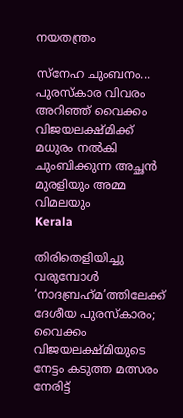നയതന്ത്രം

സ്‌നേഹ ചുംബനം... പുരസ്‌കാര വിവരം അറിഞ്ഞ് വൈക്കം വിജയലക്ഷ്മിക്ക് മധുരം നല്‍കി ചുംബിക്കുന്ന അച്ഛന്‍ മുരളിയും അമ്മ വിമലയും
Kerala

തിരിതെളിയിച്ചു വരുമ്പോള്‍ ‘നാദബ്രഹ്‌മ’ത്തിലേക്ക് ദേശീയ പുരസ്‌കാരം; വൈക്കം വിജയലക്ഷ്മിയുടെ നേട്ടം കടുത്ത മത്സരം നേരിട്ട്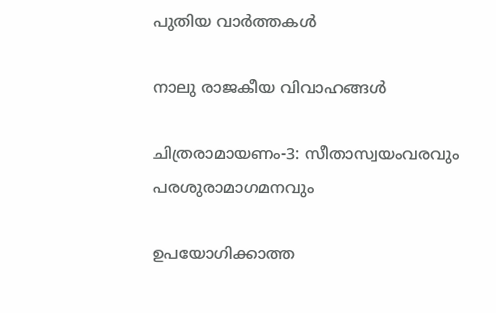പുതിയ വാര്‍ത്തകള്‍

നാലു രാജകീയ വിവാഹങ്ങള്‍

ചിത്രരാമായണം-3: സീതാസ്വയംവരവും പരശുരാമാഗമനവും

ഉപയോഗിക്കാത്ത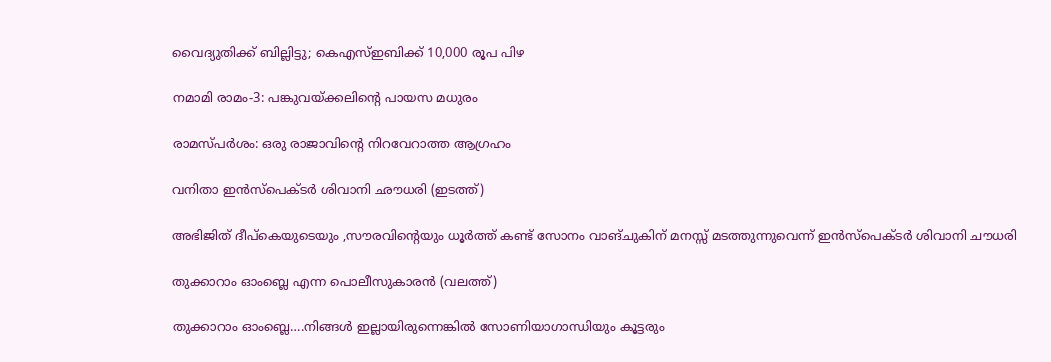വൈദ്യുതിക്ക് ബില്ലിട്ടു; കെഎസ്ഇബിക്ക് 10,000 രൂപ പിഴ

നമാമി രാമം-3: പങ്കുവയ്‌ക്കലിന്റെ പായസ മധുരം

രാമസ്പര്‍ശം: ഒരു രാജാവിന്റെ നിറവേറാത്ത ആഗ്രഹം

വനിതാ ഇന്‍സ്പെക്ടര്‍ ശിവാനി ഛൗധരി (ഇടത്ത്)

അഭിജിത് ദീപ്കെയുടെയും ,സൗരവിന്റെയും ധൂര്‍ത്ത് കണ്ട് സോനം വാങ്ചുകിന് മനസ്സ് മടത്തുന്നുവെന്ന് ഇന്‍സ്പെക്ടര്‍ ശിവാനി ചൗധരി

തുക്കാറാം ഓംബ്ലെ എന്ന പൊലീസുകാരന്‍ (വലത്ത്)

തുക്കാറാം ഓംബ്ലെ….നിങ്ങള്‍ ഇല്ലായിരുന്നെങ്കില്‍ സോണിയാഗാന്ധിയും കൂട്ടരും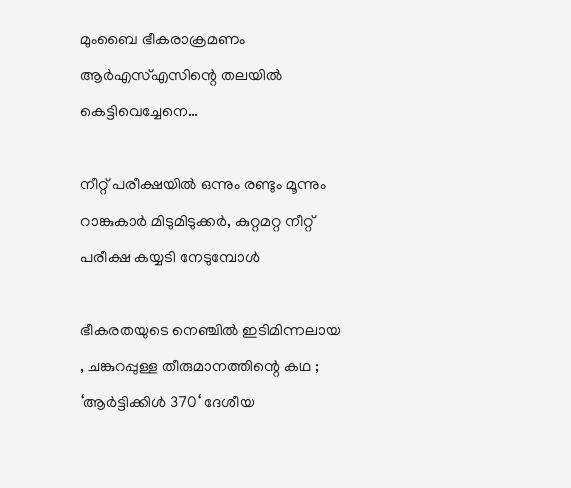മുംബൈ ഭീകരാക്രമണം ആര്‍എസ്എസിന്റെ തലയില്‍ കെട്ടിവെച്ചേനെ…

നീറ്റ് പരീക്ഷയില്‍ ഒന്നും രണ്ടും മൂന്നും റാങ്കുകാര്‍ മിടുമിടുക്കര്‍, കുറ്റമറ്റ നീറ്റ് പരീക്ഷ കയ്യടി നേടുമ്പോള്‍

ഭീകരതയുടെ നെഞ്ചിൽ ഇടിമിന്നലായ , ചങ്കുറപ്പുള്ള തീരുമാനത്തിന്റെ കഥ ; ‘ആർട്ടിക്കിൾ 370‘ ദേശീയ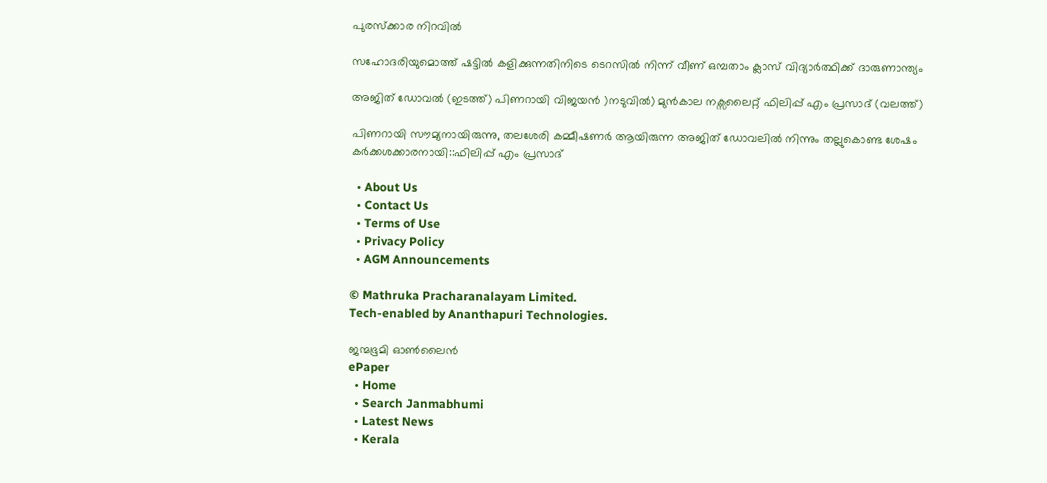പുരസ്ക്കാര നിറവിൽ

സഹോദരിയുമൊത്ത് ഷട്ടില്‍ കളിക്കുന്നതിനിടെ ടെറസില്‍ നിന്ന് വീണ് ഒമ്പതാം ക്ലാസ് വിദ്യാര്‍ത്ഥിക്ക് ദാരുണാന്ത്യം

അജിത് ഡോവല്‍ (ഇടത്ത്) പിണറായി വിജയന്‍ )നടുവില്‍) മുന്‍കാല നക്സലൈറ്റ് ഫിലിപ്പ് എം പ്രസാദ് (വലത്ത്)

പിണറായി സൗമ്യനായിരുന്നു, തലശേരി കമ്മീഷണര്‍ ആയിരുന്ന അജിത് ഡോവലില്‍ നിന്നും തല്ലുകൊണ്ട ശേഷം കര്‍ക്കശക്കാരനായി::ഫിലിപ്പ് എം പ്രസാദ്

  • About Us
  • Contact Us
  • Terms of Use
  • Privacy Policy
  • AGM Announcements

© Mathruka Pracharanalayam Limited.
Tech-enabled by Ananthapuri Technologies.

ജന്മഭൂമി ഓണ്‍ലൈന്‍
ePaper
  • Home
  • Search Janmabhumi
  • Latest News
  • Kerala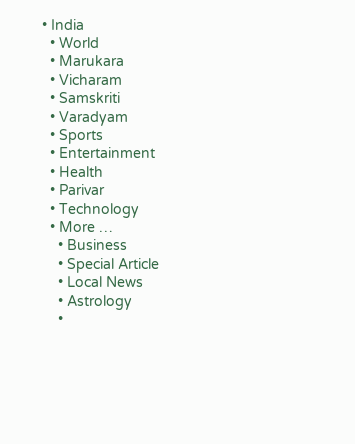• India
  • World
  • Marukara
  • Vicharam
  • Samskriti
  • Varadyam
  • Sports
  • Entertainment
  • Health
  • Parivar
  • Technology
  • More …
    • Business
    • Special Article
    • Local News
    • Astrology
    •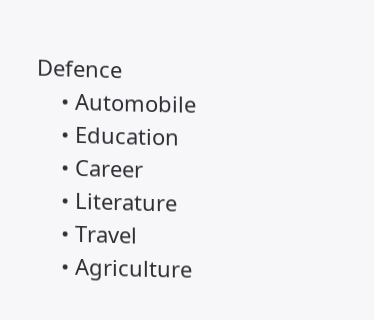Defence
    • Automobile
    • Education
    • Career
    • Literature
    • Travel
    • Agriculture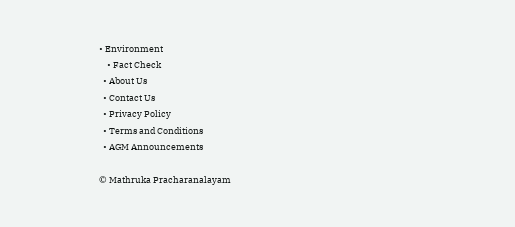• Environment
    • Fact Check
  • About Us
  • Contact Us
  • Privacy Policy
  • Terms and Conditions
  • AGM Announcements

© Mathruka Pracharanalayam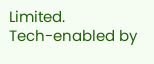Limited.
Tech-enabled by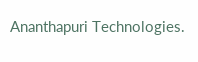Ananthapuri Technologies.